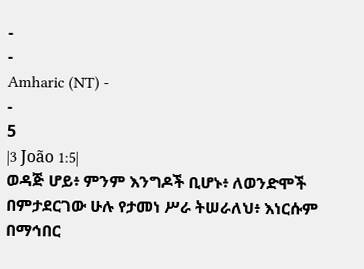-
-
Amharic (NT) -
-
5
|3 João 1:5|
ወዳጅ ሆይ፥ ምንም እንግዶች ቢሆኑ፥ ለወንድሞች በምታደርገው ሁሉ የታመነ ሥራ ትሠራለህ፥ እነርሱም በማኅበር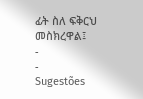ፊት ስለ ፍቅርህ መስክረዋል፤
-
-
Sugestões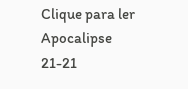Clique para ler Apocalipse 21-21